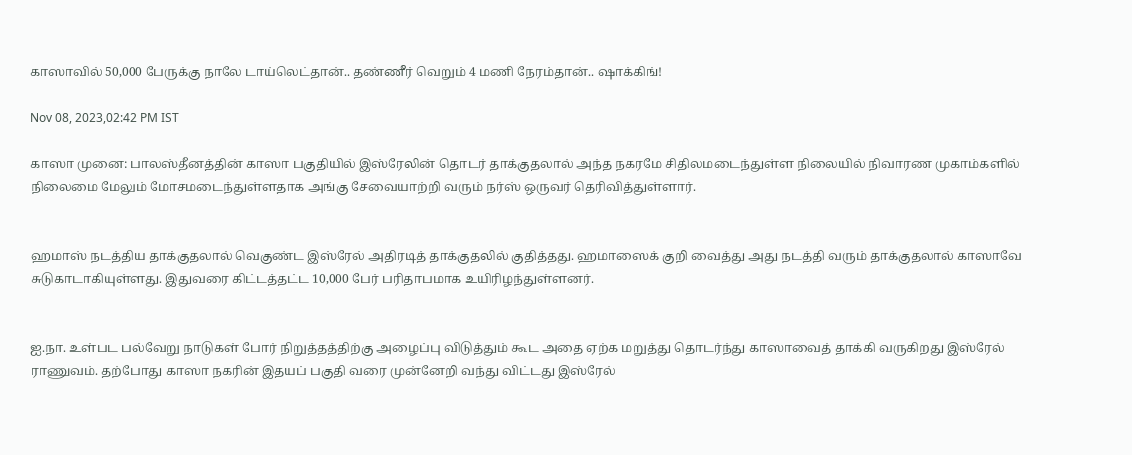காஸாவில் 50,000 பேருக்கு நாலே டாய்லெட்தான்.. தண்ணீர் வெறும் 4 மணி நேரம்தான்.. ஷாக்கிங்!

Nov 08, 2023,02:42 PM IST

காஸா முனை: பாலஸ்தீனத்தின் காஸா பகுதியில் இஸ்ரேலின் தொடர் தாக்குதலால் அந்த நகரமே சிதிலமடைந்துள்ள நிலையில் நிவாரண முகாம்களில் நிலைமை மேலும் மோசமடைந்துள்ளதாக அங்கு சேவையாற்றி வரும் நர்ஸ் ஒருவர் தெரிவித்துள்ளார்.


ஹமாஸ் நடத்திய தாக்குதலால் வெகுண்ட இஸ்ரேல் அதிரடித் தாக்குதலில் குதித்தது. ஹமாஸைக் குறி வைத்து அது நடத்தி வரும் தாக்குதலால் காஸாவே சுடுகாடாகியுள்ளது. இதுவரை கிட்டத்தட்ட 10,000 பேர் பரிதாபமாக உயிரிழந்துள்ளனர்.


ஐ.நா. உள்பட பல்வேறு நாடுகள் போர் நிறுத்தத்திற்கு அழைப்பு விடுத்தும் கூட அதை ஏற்க மறுத்து தொடர்ந்து காஸாவைத் தாக்கி வருகிறது இஸ்ரேல் ராணுவம். தற்போது காஸா நகரின் இதயப் பகுதி வரை முன்னேறி வந்து விட்டது இஸ்ரேல்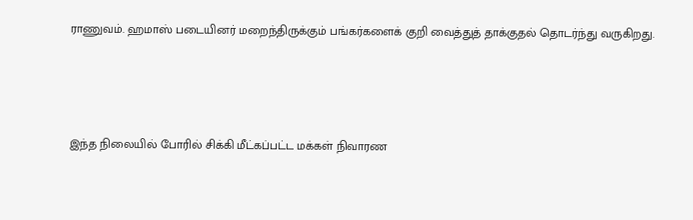ராணுவம். ஹமாஸ் படையினர் மறைந்திருக்கும் பங்கர்களைக் குறி வைத்துத் தாக்குதல் தொடர்ந்து வருகிறது.




இந்த நிலையில் போரில் சிக்கி மீட்கப்பட்ட மக்கள் நிவாரண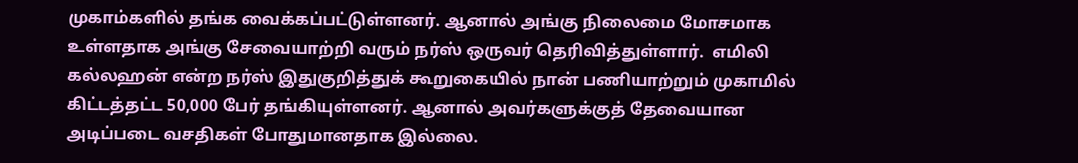முகாம்களில் தங்க வைக்கப்பட்டுள்ளனர். ஆனால் அங்கு நிலைமை மோசமாக உள்ளதாக அங்கு சேவையாற்றி வரும் நர்ஸ் ஒருவர் தெரிவித்துள்ளார்.  எமிலி கல்லஹன் என்ற நர்ஸ் இதுகுறித்துக் கூறுகையில் நான் பணியாற்றும் முகாமில் கிட்டத்தட்ட 50,000 பேர் தங்கியுள்ளனர். ஆனால் அவர்களுக்குத் தேவையான அடிப்படை வசதிகள் போதுமானதாக இல்லை.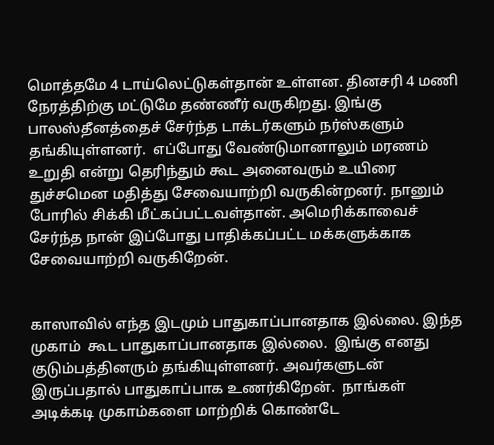மொத்தமே 4 டாய்லெட்டுகள்தான் உள்ளன. தினசரி 4 மணி நேரத்திற்கு மட்டுமே தண்ணீர் வருகிறது. இங்கு பாலஸ்தீனத்தைச் சேர்ந்த டாக்டர்களும் நர்ஸ்களும் தங்கியுள்ளனர்.  எப்போது வேண்டுமானாலும் மரணம் உறுதி என்று தெரிந்தும் கூட அனைவரும் உயிரை துச்சமென மதித்து சேவையாற்றி வருகின்றனர். நானும் போரில் சிக்கி மீட்கப்பட்டவள்தான். அமெரிக்காவைச் சேர்ந்த நான் இப்போது பாதிக்கப்பட்ட மக்களுக்காக சேவையாற்றி வருகிறேன்.


காஸாவில் எந்த இடமும் பாதுகாப்பானதாக இல்லை. இந்த முகாம்  கூட பாதுகாப்பானதாக இல்லை.  இங்கு எனது குடும்பத்தினரும் தங்கியுள்ளனர். அவர்களுடன் இருப்பதால் பாதுகாப்பாக உணர்கிறேன்.  நாங்கள் அடிக்கடி முகாம்களை மாற்றிக் கொண்டே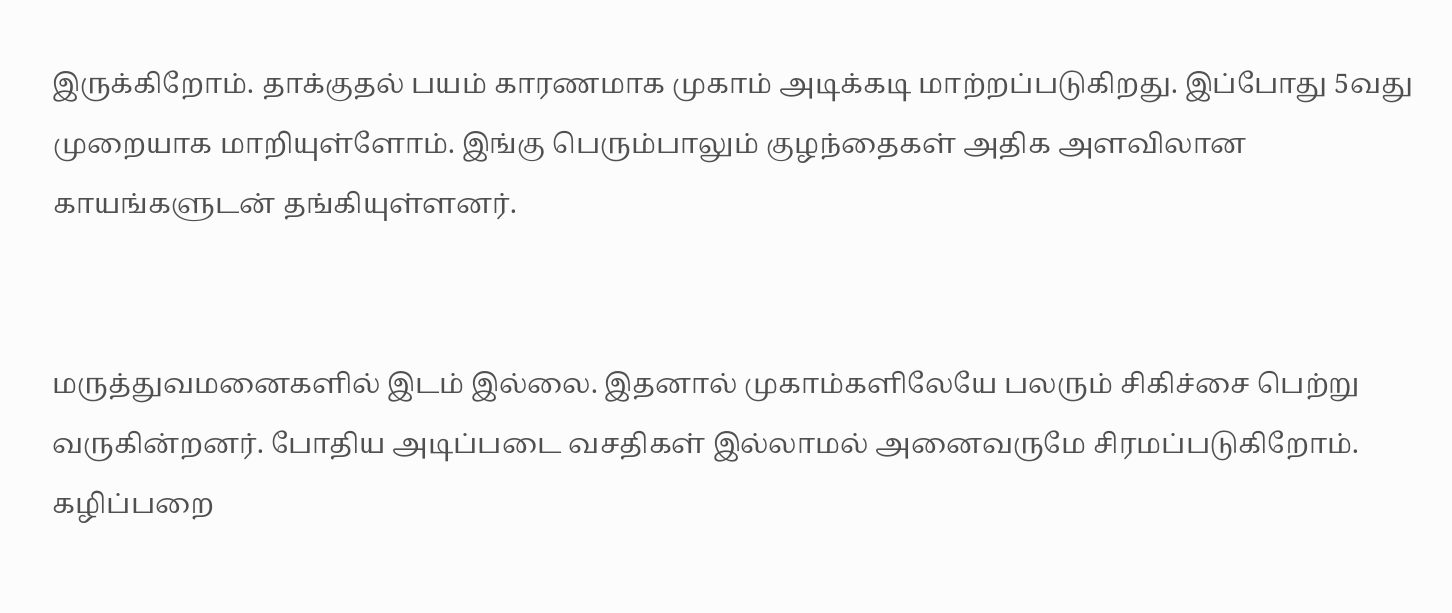இருக்கிறோம். தாக்குதல் பயம் காரணமாக முகாம் அடிக்கடி மாற்றப்படுகிறது. இப்போது 5வது முறையாக மாறியுள்ளோம். இங்கு பெரும்பாலும் குழந்தைகள் அதிக அளவிலான காயங்களுடன் தங்கியுள்ளனர்.


மருத்துவமனைகளில் இடம் இல்லை. இதனால் முகாம்களிலேயே பலரும் சிகிச்சை பெற்று வருகின்றனர். போதிய அடிப்படை வசதிகள் இல்லாமல் அனைவருமே சிரமப்படுகிறோம். கழிப்பறை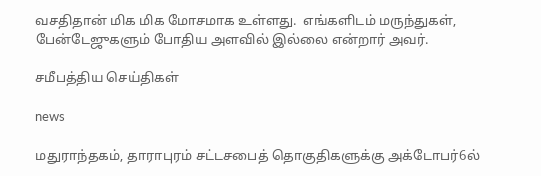வசதிதான் மிக மிக மோசமாக உள்ளது.  எங்களிடம் மருந்துகள், பேன்டேஜுகளும் போதிய அளவில் இல்லை என்றார் அவர்.

சமீபத்திய செய்திகள்

news

மதுராந்தகம், தாராபுரம் சட்டசபைத் தொகுதிகளுக்கு அக்டோபர்6ல்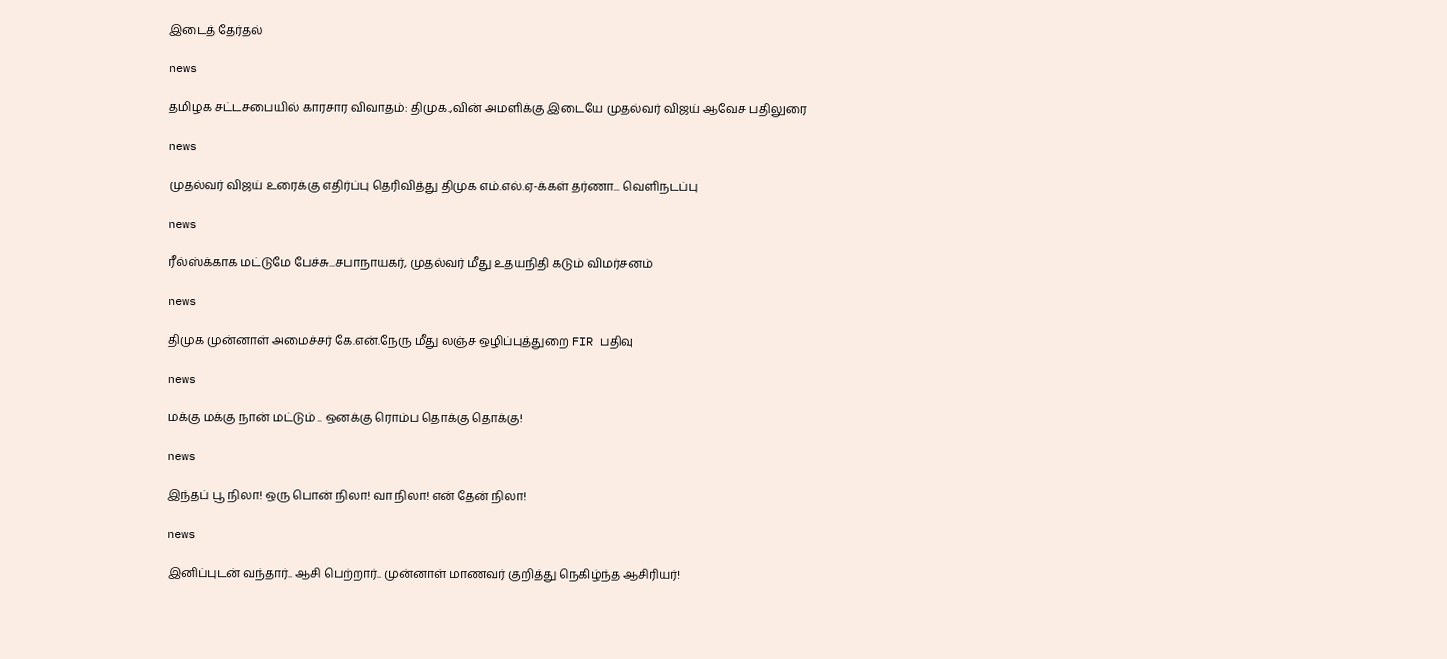இடைத் தேர்தல்

news

தமிழக சட்டசபையில் காரசார விவாதம்: திமுக.,வின் அமளிக்கு இடையே முதல்வர் விஜய் ஆவேச பதிலுரை

news

முதல்வர் விஜய் உரைக்கு எதிர்ப்பு தெரிவித்து திமுக எம்.எல்.ஏ-க்கள் தர்ணா... வெளிநடப்பு

news

ரீல்ஸ்க்காக மட்டுமே பேச்சு...சபாநாயகர், முதல்வர் மீது உதயநிதி கடும் விமர்சனம்

news

திமுக முன்னாள் அமைச்சர் கே.என்.நேரு மீது லஞ்ச ஒழிப்புத்துறை FIR பதிவு

news

மக்கு மக்கு நான் மட்டும் .. ஒனக்கு ரொம்ப தொக்கு தொக்கு!

news

இந்தப் பூ நிலா! ஒரு பொன் நிலா! வா நிலா! என் தேன் நிலா!

news

இனிப்புடன் வந்தார்.. ஆசி பெற்றார்.. முன்னாள் மாணவர் குறித்து நெகிழ்ந்த ஆசிரியர்!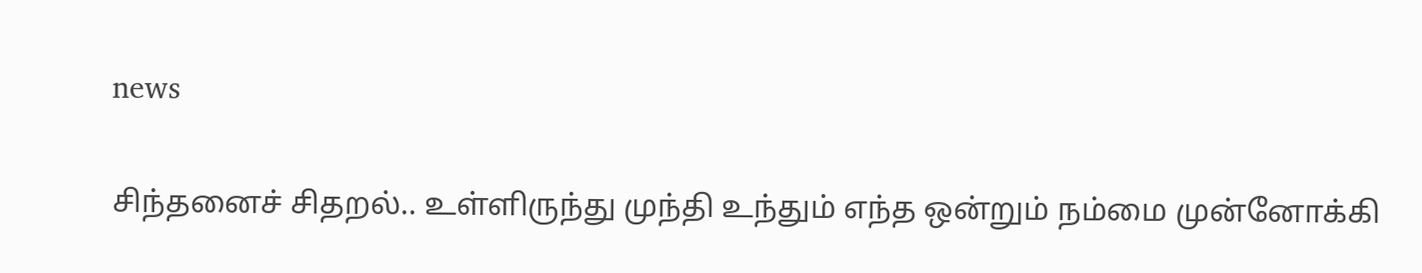news

சிந்தனைச் சிதறல்.. உள்ளிருந்து முந்தி உந்தும் எந்த ஒன்றும் நம்மை முன்னோக்கி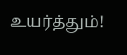உயர்த்தும்!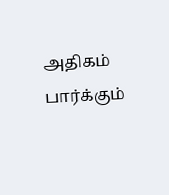அதிகம் பார்க்கும்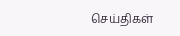செய்திகள்